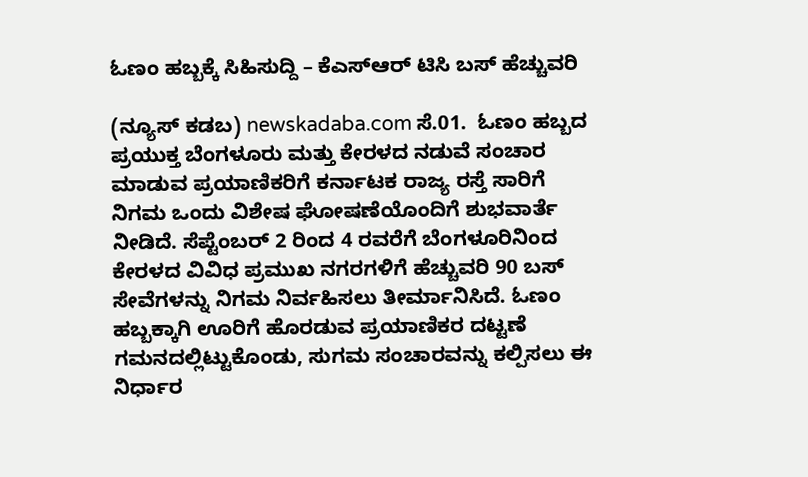ಓಣಂ ಹಬ್ಬಕ್ಕೆ ಸಿಹಿಸುದ್ದಿ – ಕೆಎಸ್ಆರ್ ಟಿಸಿ ಬಸ್ ಹೆಚ್ಚುವರಿ

(ನ್ಯೂಸ್‌ ಕಡಬ) newskadaba.com ಸೆ.01.  ಓಣಂ ಹಬ್ಬದ ಪ್ರಯುಕ್ತ ಬೆಂಗಳೂರು ಮತ್ತು ಕೇರಳದ ನಡುವೆ ಸಂಚಾರ ಮಾಡುವ ಪ್ರಯಾಣಿಕರಿಗೆ ಕರ್ನಾಟಕ ರಾಜ್ಯ ರಸ್ತೆ ಸಾರಿಗೆ ನಿಗಮ ಒಂದು ವಿಶೇಷ ಘೋಷಣೆಯೊಂದಿಗೆ ಶುಭವಾರ್ತೆ ನೀಡಿದೆ. ಸೆಪ್ಟೆಂಬರ್ 2 ರಿಂದ 4 ರವರೆಗೆ ಬೆಂಗಳೂರಿನಿಂದ ಕೇರಳದ ವಿವಿಧ ಪ್ರಮುಖ ನಗರಗಳಿಗೆ ಹೆಚ್ಚುವರಿ 90 ಬಸ್ ಸೇವೆಗಳನ್ನು ನಿಗಮ ನಿರ್ವಹಿಸಲು ತೀರ್ಮಾನಿಸಿದೆ. ಓಣಂ ಹಬ್ಬಕ್ಕಾಗಿ ಊರಿಗೆ ಹೊರಡುವ ಪ್ರಯಾಣಿಕರ ದಟ್ಟಣೆ ಗಮನದಲ್ಲಿಟ್ಟುಕೊಂಡು, ಸುಗಮ ಸಂಚಾರವನ್ನು ಕಲ್ಪಿಸಲು ಈ ನಿರ್ಧಾರ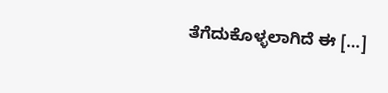ತೆಗೆದುಕೊಳ್ಳಲಾಗಿದೆ ಈ […]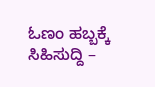ಓಣಂ ಹಬ್ಬಕ್ಕೆ ಸಿಹಿಸುದ್ದಿ –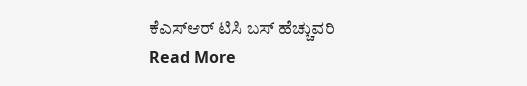ಕೆಎಸ್ಆರ್ ಟಿಸಿ ಬಸ್ ಹೆಚ್ಚುವರಿ Read More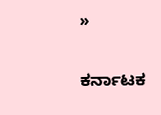»

ಕರ್ನಾಟಕ